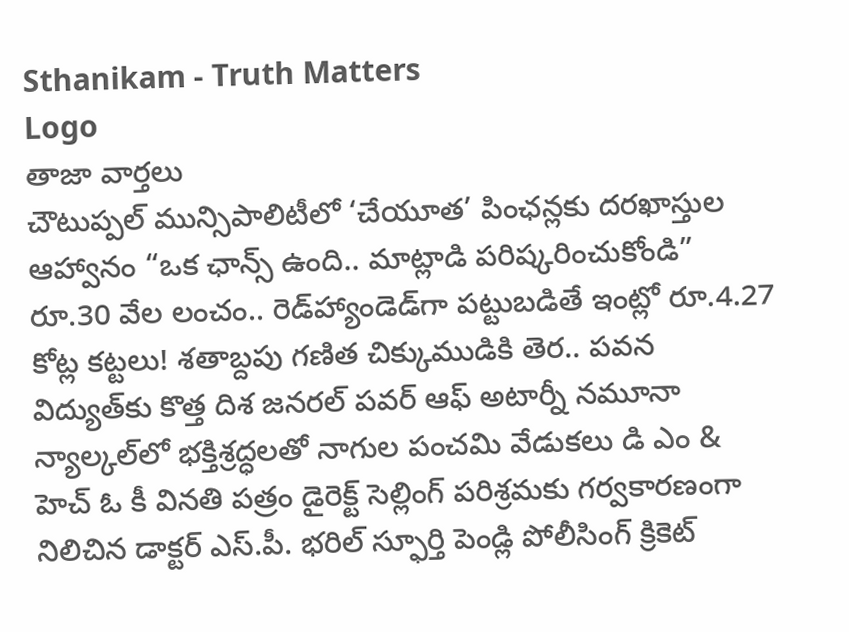Sthanikam - Truth Matters
Logo
తాజా వార్తలు
చౌటుప్పల్ మున్సిపాలిటీలో ‘చేయూత’ పింఛన్లకు దరఖాస్తుల ఆహ్వానం “ఒక ఛాన్స్‌ ఉంది.. మాట్లాడి పరిష్కరించుకోండి” రూ.30 వేల లంచం.. రెడ్‌హ్యాండెడ్‌గా పట్టుబడితే ఇంట్లో రూ.4.27 కోట్ల కట్టలు! శతాబ్దపు గణిత చిక్కుముడికి తెర.. పవన విద్యుత్‌కు కొత్త దిశ జనరల్ పవర్ ఆఫ్ అటార్నీ నమూనా న్యాల్కల్‌లో భక్తిశ్రద్ధలతో నాగుల పంచమి వేడుకలు డి ఎం & హెచ్ ఓ కీ వినతి పత్రం డైరెక్ట్ సెల్లింగ్ పరిశ్రమకు గర్వకారణంగా నిలిచిన డాక్టర్ ఎస్.పీ. భరిల్ స్ఫూర్తి పెండ్లి పోలీసింగ్ క్రికెట్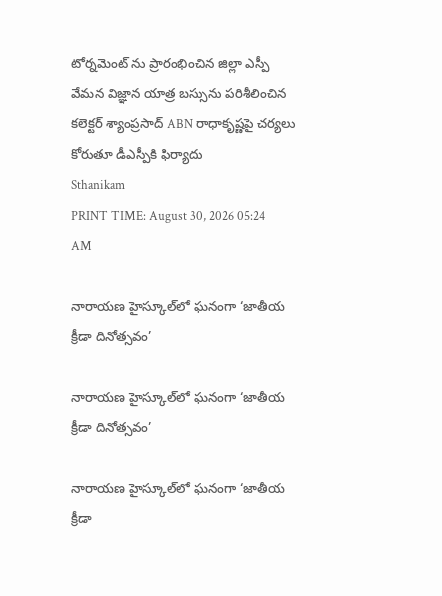టోర్నమెంట్ ను ప్రారంభించిన జిల్లా ఎస్పీ వేమన విజ్ఞాన యాత్ర బస్సును పరిశీలించిన కలెక్టర్ శ్యాంప్రసాద్ ABN రాధాకృష్ణపై చర్యలు కోరుతూ డీఎస్పీకి ఫిర్యాదు
Sthanikam
PRINT TIME: August 30, 2026 05:24 AM

నారాయణ హైస్కూల్‌లో ఘనంగా ‘జాతీయ క్రీడా దినోత్సవం’

నారాయణ హైస్కూల్‌లో ఘనంగా ‘జాతీయ క్రీడా దినోత్సవం’

నారాయణ హైస్కూల్‌లో ఘనంగా ‘జాతీయ క్రీడా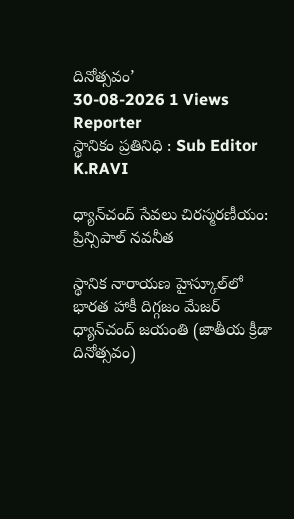దినోత్సవం’
30-08-2026 1 Views
Reporter
స్థానికం ప్రతినిధి : Sub Editor
K.RAVI

ధ్యాన్‌చంద్ సేవలు చిరస్మరణీయం: ప్రిన్సిపాల్ నవనీత

స్థానిక నారాయణ హైస్కూల్‌లో భారత హాకీ దిగ్గజం మేజర్ ధ్యాన్‌చంద్ జయంతి (జాతీయ క్రీడా దినోత్సవం)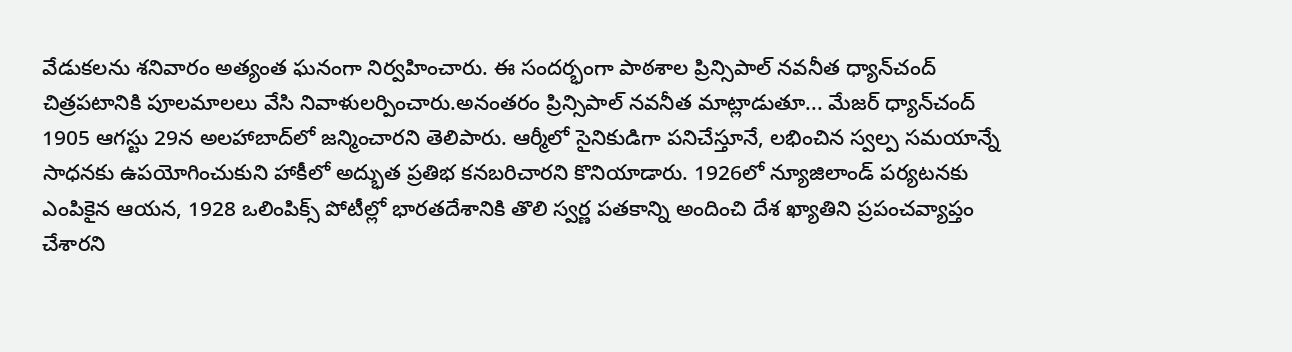వేడుకలను శనివారం అత్యంత ఘనంగా నిర్వహించారు. ఈ సందర్భంగా పాఠశాల ప్రిన్సిపాల్ నవనీత ధ్యాన్‌చంద్ చిత్రపటానికి పూలమాలలు వేసి నివాళులర్పించారు.అనంతరం ప్రిన్సిపాల్ నవనీత మాట్లాడుతూ... మేజర్ ధ్యాన్‌చంద్ 1905 ఆగస్టు 29న అలహాబాద్‌లో జన్మించారని తెలిపారు. ఆర్మీలో సైనికుడిగా పనిచేస్తూనే, లభించిన స్వల్ప సమయాన్నే సాధనకు ఉపయోగించుకుని హాకీలో అద్భుత ప్రతిభ కనబరిచారని కొనియాడారు. 1926లో న్యూజిలాండ్ పర్యటనకు ఎంపికైన ఆయన, 1928 ఒలింపిక్స్ పోటీల్లో భారతదేశానికి తొలి స్వర్ణ పతకాన్ని అందించి దేశ ఖ్యాతిని ప్రపంచవ్యాప్తం చేశారని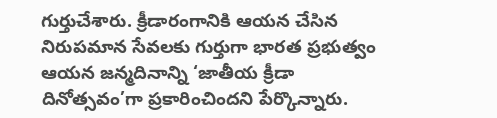గుర్తుచేశారు. క్రీడారంగానికి ఆయన చేసిన నిరుపమాన సేవలకు గుర్తుగా భారత ప్రభుత్వం ఆయన జన్మదినాన్ని ‘జాతీయ క్రీడా దినోత్సవం’గా ప్రకారించిందని పేర్కొన్నారు.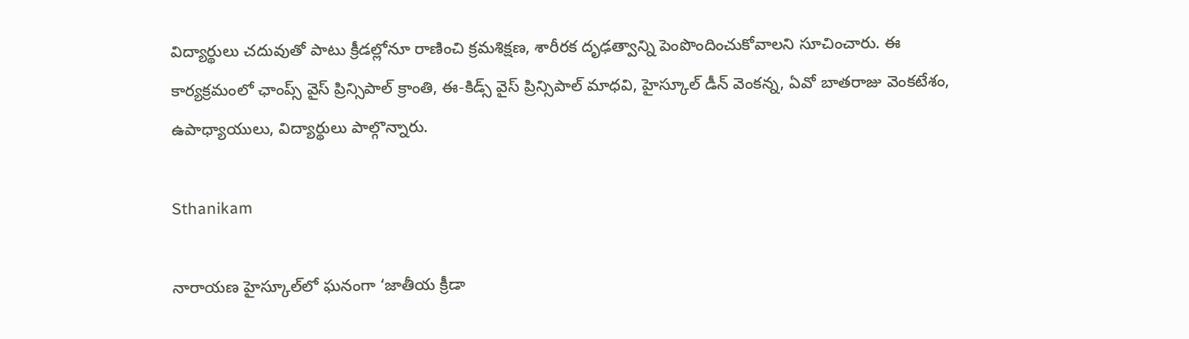విద్యార్థులు చదువుతో పాటు క్రీడల్లోనూ రాణించి క్రమశిక్షణ, శారీరక దృఢత్వాన్ని పెంపొందించుకోవాలని సూచించారు. ఈ కార్యక్రమంలో ఛాంప్స్ వైస్ ప్రిన్సిపాల్ క్రాంతి, ఈ-కిడ్స్ వైస్ ప్రిన్సిపాల్ మాధవి, హైస్కూల్ డీన్ వెంకన్న, ఏవో బాతరాజు వెంకటేశం, ఉపాధ్యాయులు, విద్యార్థులు పాల్గొన్నారు.

Sthanikam

నారాయణ హైస్కూల్‌లో ఘనంగా ‘జాతీయ క్రీడా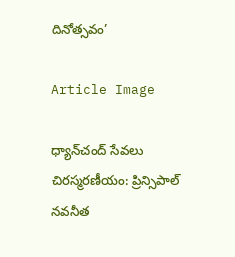దినోత్సవం’

Article Image

ధ్యాన్‌చంద్ సేవలు చిరస్మరణీయం: ప్రిన్సిపాల్ నవనీత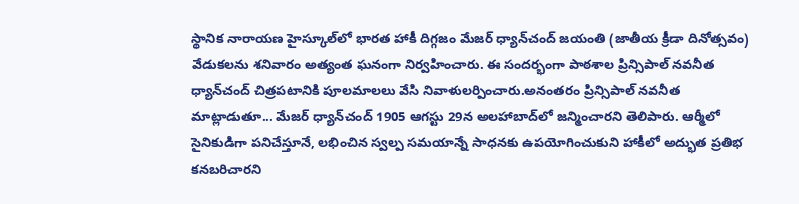స్థానిక నారాయణ హైస్కూల్‌లో భారత హాకీ దిగ్గజం మేజర్ ధ్యాన్‌చంద్ జయంతి (జాతీయ క్రీడా దినోత్సవం) వేడుకలను శనివారం అత్యంత ఘనంగా నిర్వహించారు. ఈ సందర్భంగా పాఠశాల ప్రిన్సిపాల్ నవనీత ధ్యాన్‌చంద్ చిత్రపటానికి పూలమాలలు వేసి నివాళులర్పించారు.అనంతరం ప్రిన్సిపాల్ నవనీత మాట్లాడుతూ... మేజర్ ధ్యాన్‌చంద్ 1905 ఆగస్టు 29న అలహాబాద్‌లో జన్మించారని తెలిపారు. ఆర్మీలో సైనికుడిగా పనిచేస్తూనే, లభించిన స్వల్ప సమయాన్నే సాధనకు ఉపయోగించుకుని హాకీలో అద్భుత ప్రతిభ కనబరిచారని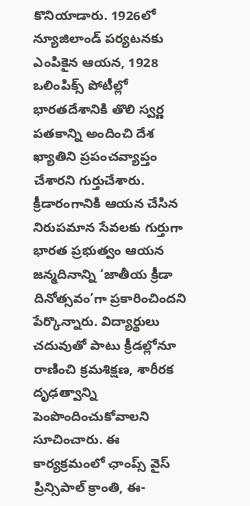కొనియాడారు. 1926లో న్యూజిలాండ్ పర్యటనకు ఎంపికైన ఆయన, 1928 ఒలింపిక్స్ పోటీల్లో భారతదేశానికి తొలి స్వర్ణ పతకాన్ని అందించి దేశ ఖ్యాతిని ప్రపంచవ్యాప్తం చేశారని గుర్తుచేశారు. క్రీడారంగానికి ఆయన చేసిన నిరుపమాన సేవలకు గుర్తుగా భారత ప్రభుత్వం ఆయన జన్మదినాన్ని ‘జాతీయ క్రీడా దినోత్సవం’గా ప్రకారించిందని పేర్కొన్నారు. విద్యార్థులు చదువుతో పాటు క్రీడల్లోనూ రాణించి క్రమశిక్షణ, శారీరక దృఢత్వాన్ని పెంపొందించుకోవాలని సూచించారు. ఈ కార్యక్రమంలో ఛాంప్స్ వైస్ ప్రిన్సిపాల్ క్రాంతి, ఈ-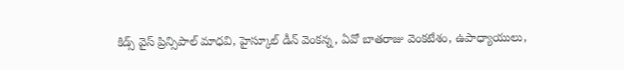కిడ్స్ వైస్ ప్రిన్సిపాల్ మాధవి, హైస్కూల్ డీన్ వెంకన్న, ఏవో బాతరాజు వెంకటేశం, ఉపాధ్యాయులు,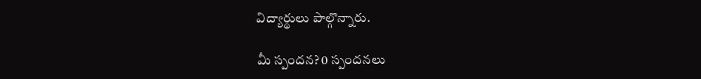విద్యార్థులు పాల్గొన్నారు.

మీ స్పందన? 0 స్పందనలు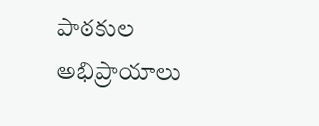పాఠకుల అభిప్రాయాలు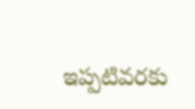ఇప్పటివరకు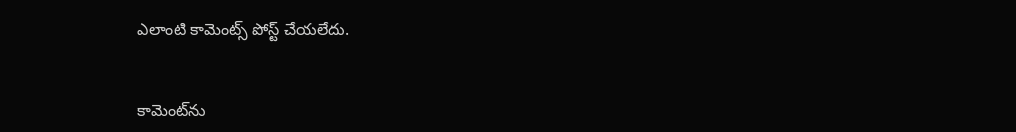ఎలాంటి కామెంట్స్ పోస్ట్ చేయలేదు.


కామెంట్‌ను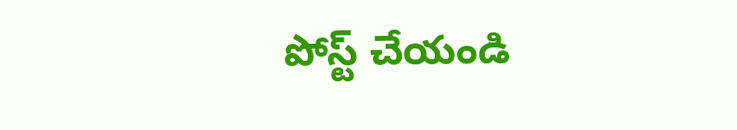పోస్ట్ చేయండి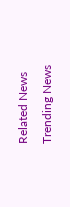Related News
Trending News